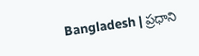Bangladesh | ప్రధాని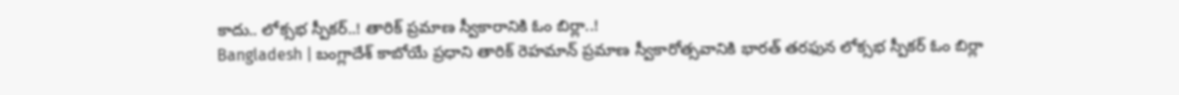కాదు.. లోక్సభ స్పీకర్..! తారిక్ ప్రమాణ స్వీకారానికి ఓం బిర్లా..!
Bangladesh | బంగ్లాదేశ్ కాబోయే ప్రధాని తారిక్ రెహమాన్ ప్రమాణ స్వీకారోత్సవానికి భారత్ తరఫున లోక్సభ స్పీకర్ ఓం బిర్లా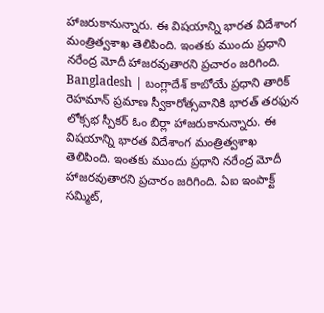హాజరుకానున్నారు. ఈ విషయాన్ని భారత విదేశాంగ మంత్రిత్వశాఖ తెలిపింది. ఇంతకు ముందు ప్రధాని నరేంద్ర మోదీ హాజరవుతారని ప్రచారం జరిగింది.
Bangladesh | బంగ్లాదేశ్ కాబోయే ప్రధాని తారిక్ రెహమాన్ ప్రమాణ స్వీకారోత్సవానికి భారత్ తరఫున లోక్సభ స్పీకర్ ఓం బిర్లా హాజరుకానున్నారు. ఈ విషయాన్ని భారత విదేశాంగ మంత్రిత్వశాఖ తెలిపింది. ఇంతకు ముందు ప్రధాని నరేంద్ర మోదీ హాజరవుతారని ప్రచారం జరిగింది. ఏఐ ఇంపాక్ట్ సమ్మిట్,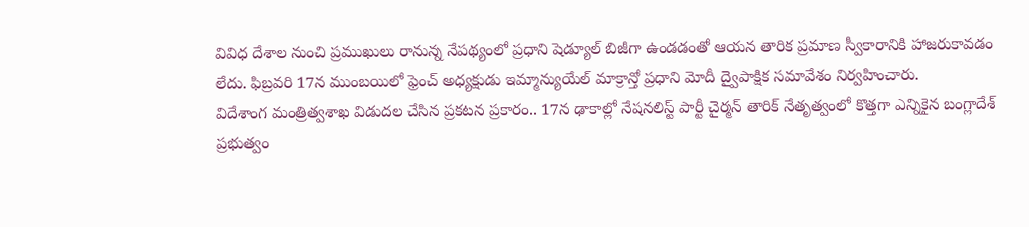వివిధ దేశాల నుంచి ప్రముఖులు రానున్న నేపథ్యంలో ప్రధాని షెడ్యూల్ బిజీగా ఉండడంతో ఆయన తారిక ప్రమాణ స్వీకారానికి హాజరుకావడం లేదు. ఫిబ్రవరి 17న ముంబయిలో ఫ్రెంచ్ అధ్యక్షుడు ఇమ్మాన్యుయేల్ మాక్రాన్తో ప్రధాని మోదీ ద్వైపాక్షిక సమావేశం నిర్వహించారు.
విదేశాంగ మంత్రిత్వశాఖ విడుదల చేసిన ప్రకటన ప్రకారం.. 17న ఢాకాల్లో నేషనలిస్ట్ పార్టీ చైర్మన్ తారిక్ నేతృత్వంలో కొత్తగా ఎన్నికైన బంగ్లాదేశ్ ప్రభుత్వం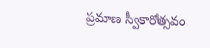ప్రమాణ స్వీకారోత్సవం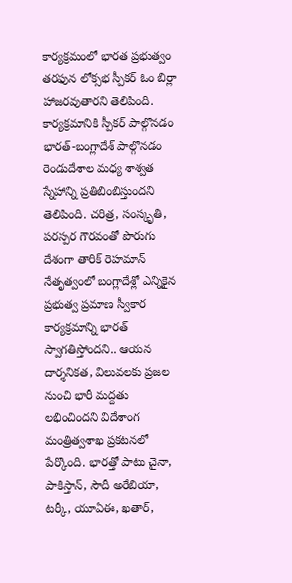కార్యక్రమంలో భారత ప్రభుత్వం తరఫున లోక్సభ స్పీకర్ ఓం బిర్లా హాజరవుతారని తెలిపింది. కార్యక్రమానికి స్పీకర్ పాల్గొనడం భారత్-బంగ్లాదేశ్ పాల్గొనడం రెండుదేశాల మధ్య శాశ్వత స్నేహాన్ని ప్రతిబింబిస్తుందని తెలిపింది. చరిత్ర, సంస్కృతి, పరస్పర గౌరవంతో పొరుగు దేశంగా తారిక్ రెహమాన్ నేతృత్వంలో బంగ్లాదేశ్లో ఎన్నికైన ప్రభుత్వ ప్రమాణ స్వీకార కార్యక్రమాన్ని భారత్ స్వాగతిస్తోందని.. ఆయన దార్శనికత, విలువలకు ప్రజల నుంచి భారీ మద్దతు లభించిందని విదేశాంగ మంత్రిత్వశాఖ ప్రకటనలో పేర్కొంది. భారత్తో పాటు చైనా, పాకిస్తాన్, సౌదీ అరేబియా, టర్కీ, యూఏఈ, ఖతార్,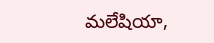మలేషియా,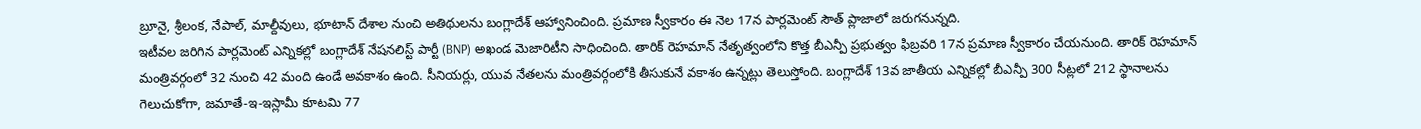బ్రూనై, శ్రీలంక, నేపాల్, మాల్దీవులు, భూటాన్ దేశాల నుంచి అతిథులను బంగ్లాదేశ్ ఆహ్వానించింది. ప్రమాణ స్వీకారం ఈ నెల 17న పార్లమెంట్ సౌత్ ప్లాజాలో జరుగనున్నది.
ఇటీవల జరిగిన పార్లమెంట్ ఎన్నికల్లో బంగ్లాదేశ్ నేషనలిస్ట్ పార్టీ (BNP) అఖండ మెజారిటీని సాధించింది. తారిక్ రెహమాన్ నేతృత్వంలోని కొత్త బీఎన్పీ ప్రభుత్వం ఫిబ్రవరి 17న ప్రమాణ స్వీకారం చేయనుంది. తారిక్ రెహమాన్ మంత్రివర్గంలో 32 నుంచి 42 మంది ఉండే అవకాశం ఉంది. సీనియర్లు, యువ నేతలను మంత్రివర్గంలోకి తీసుకునే వకాశం ఉన్నట్లు తెలుస్తోంది. బంగ్లాదేశ్ 13వ జాతీయ ఎన్నికల్లో బీఎన్పీ 300 సీట్లలో 212 స్థానాలను గెలుచుకోగా, జమాతే-ఇ-ఇస్లామీ కూటమి 77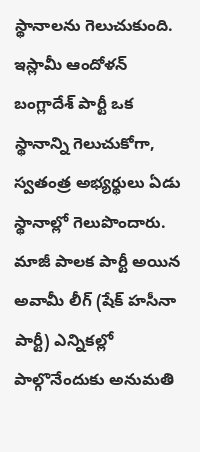స్థానాలను గెలుచుకుంది. ఇస్లామీ ఆందోళన్ బంగ్లాదేశ్ పార్టీ ఒక స్థానాన్ని గెలుచుకోగా, స్వతంత్ర అభ్యర్థులు ఏడు స్థానాల్లో గెలుపొందారు. మాజీ పాలక పార్టీ అయిన అవామీ లీగ్ (షేక్ హసీనా పార్టీ) ఎన్నికల్లో పాల్గొనేందుకు అనుమతి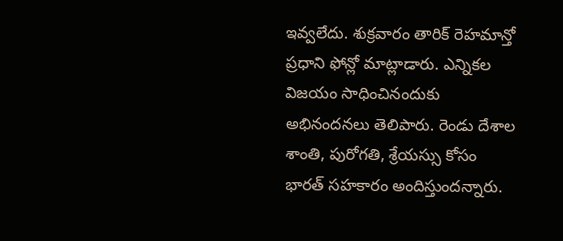ఇవ్వలేదు. శుక్రవారం తారిక్ రెహమాన్తో ప్రధాని ఫోన్లో మాట్లాడారు. ఎన్నికల విజయం సాధించినందుకు అభినందనలు తెలిపారు. రెండు దేశాల శాంతి, పురోగతి, శ్రేయస్సు కోసం భారత్ సహకారం అందిస్తుందన్నారు.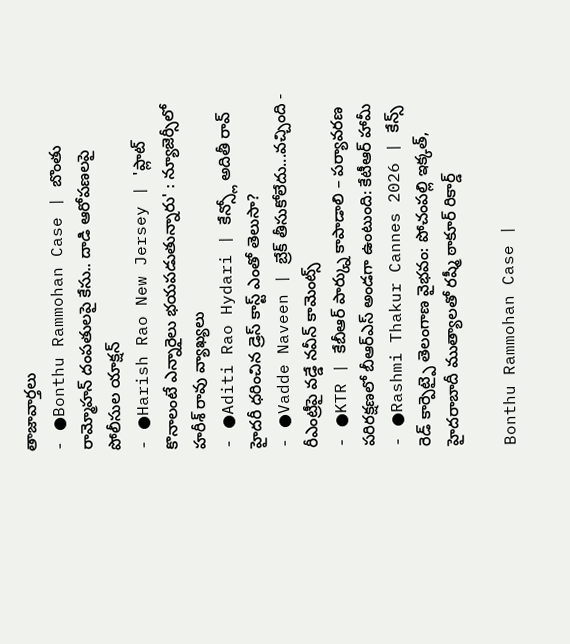తాజావార్తలు
- ●Bonthu Rammohan Case | బొంతు రామ్మోహన్ దంపతులపై కేసు.. దాడి ఆరోపణలపై పోలీసుల యాక్షన్
- ●Harish Rao New Jersey | 'ప్లాట్ కొనాలంటే ఎన్నారైలు భయపడుతున్నారు' : న్యూజెర్సీలో హరీశ్ రావు వ్యాఖ్యలు
- ●Aditi Rao Hydari | కేన్స్లో అదితీ రావ్ హైదరీ ధరించిన డ్రెస్ కాస్ట్ ఎంతో తెలుసా?
- ●Vadde Naveen | బ్రేక్ తీసుకోలేదు...వచ్చింది - రీఎంట్రీపై వడ్డే నవీన్ కామెంట్స్
- ●KTR | కేబీఆర్ పార్క్ను కాపాడాలి – పర్యావరణ పరిరక్షణలో బీఆర్ఎస్ అండగా ఉంటుంది: కేటీఆర్ హామీ
- ●Rashmi Thakur Cannes 2026 | కేన్స్ రెడ్ కార్పెట్పై తెలంగాణ వైభవం: పోచంపల్లి ఇక్కత్, హైదరాబాదీ ముత్యాలతో రష్మీ ఠాకూర్ రికార్డ్

Bonthu Rammohan Case |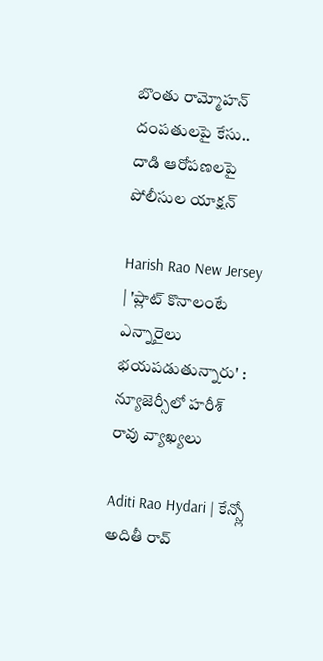బొంతు రామ్మోహన్ దంపతులపై కేసు.. దాడి ఆరోపణలపై పోలీసుల యాక్షన్

Harish Rao New Jersey | 'ప్లాట్ కొనాలంటే ఎన్నారైలు భయపడుతున్నారు' : న్యూజెర్సీలో హరీశ్ రావు వ్యాఖ్యలు

Aditi Rao Hydari | కేన్స్లో అదితీ రావ్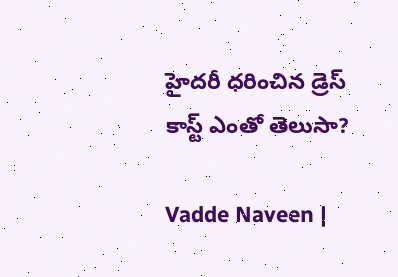హైదరీ ధరించిన డ్రెస్ కాస్ట్ ఎంతో తెలుసా?

Vadde Naveen |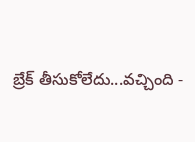బ్రేక్ తీసుకోలేదు...వచ్చింది -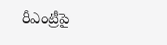రీఎంట్రీపై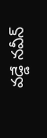వడ్డే నవీన్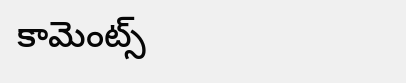కామెంట్స్